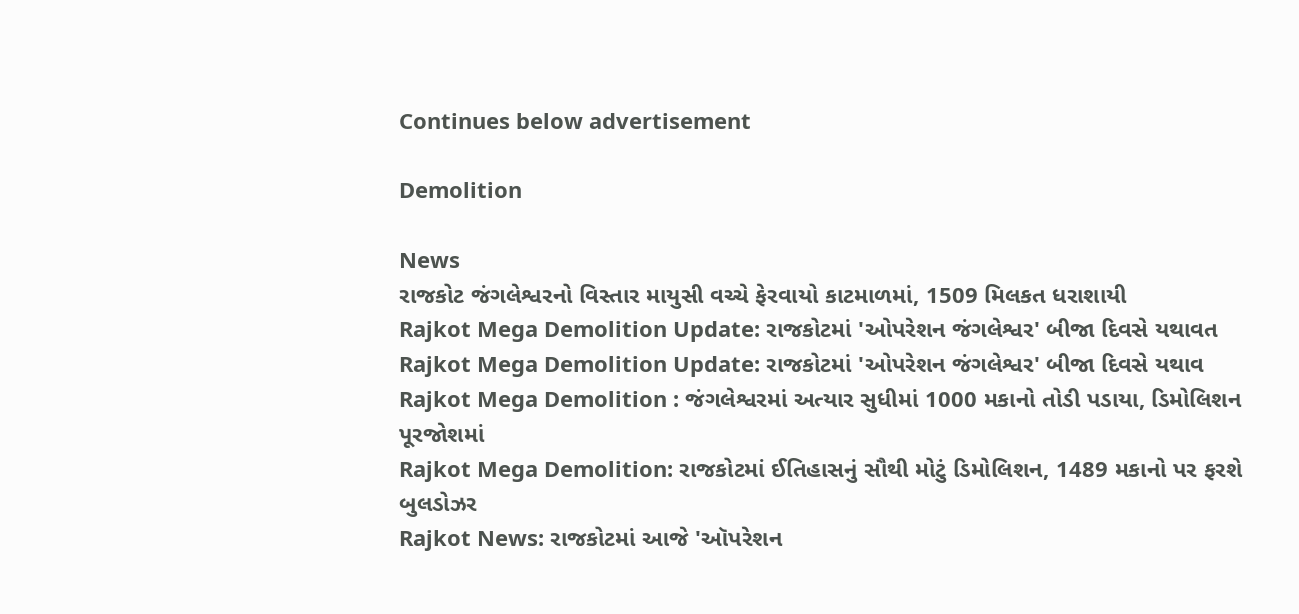Continues below advertisement

Demolition

News
રાજકોટ જંગલેશ્વરનો વિસ્તાર માયુસી વચ્ચે ફેરવાયો કાટમાળમાં, 1509 મિલકત ધરાશાયી
Rajkot Mega Demolition Update: રાજકોટમાં 'ઓપરેશન જંગલેશ્વર' બીજા દિવસે યથાવત
Rajkot Mega Demolition Update: રાજકોટમાં 'ઓપરેશન જંગલેશ્વર' બીજા દિવસે યથાવ
Rajkot Mega Demolition : જંગલેશ્વરમાં અત્યાર સુધીમાં 1000 મકાનો તોડી પડાયા, ડિમોલિશન પૂરજોશમાં
Rajkot Mega Demolition: રાજકોટમાં ઈતિહાસનું સૌથી મોટું ડિમોલિશન, 1489 મકાનો પર ફરશે બુલડોઝર
Rajkot News: રાજકોટમાં આજે 'ઑપરેશન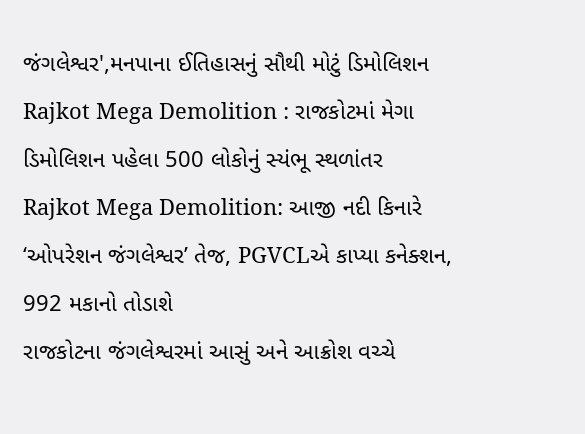જંગલેશ્વર',મનપાના ઈતિહાસનું સૌથી મોટું ડિમોલિશન
Rajkot Mega Demolition : રાજકોટમાં મેગા ડિમોલિશન પહેલા 500 લોકોનું સ્યંભૂ સ્થળાંતર
Rajkot Mega Demolition: આજી નદી કિનારે ‘ઓપરેશન જંગલેશ્વર’ તેજ, PGVCLએ કાપ્યા કનેક્શન, 992 મકાનો તોડાશે
રાજકોટના જંગલેશ્વરમાં આસું અને આક્રોશ વચ્ચે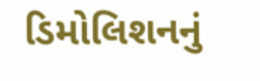ડિમોલિશનનું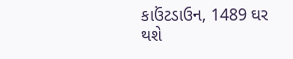કાઉંટડાઉન, 1489 ઘર થશે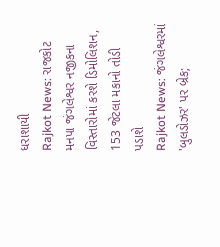ધરાશાયી
Rajkot News: રાજકોટ મનપા જંગલેશ્વર નજીકના વિસ્તારોમાં કરશે ડિમોલિશન, 153 જેટલા મકાનો તોડી પડાશે
Rajkot News: જંગલેશ્વરમાં 'બુલડોઝર' પર બ્રેક;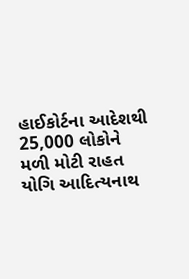હાઈકોર્ટના આદેશથી 25,000 લોકોને મળી મોટી રાહત
યોગિ આદિત્યનાથ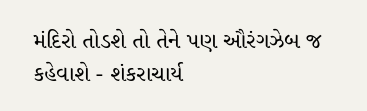મંદિરો તોડશે તો તેને પણ ઔરંગઝેબ જ કહેવાશે - શંકરાચાર્ય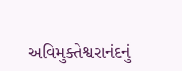અવિમુક્તેશ્વરાનંદનું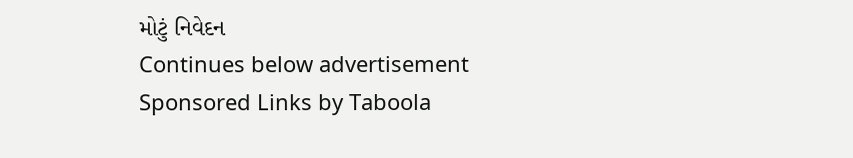મોટું નિવેદન
Continues below advertisement
Sponsored Links by Taboola